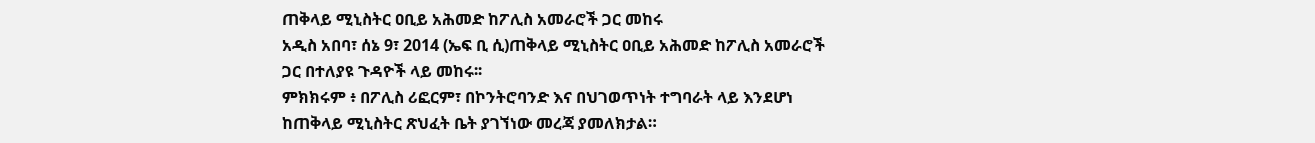ጠቅላይ ሚኒስትር ዐቢይ አሕመድ ከፖሊስ አመራሮች ጋር መከሩ
አዲስ አበባ፣ ሰኔ 9፣ 2014 (ኤፍ ቢ ሲ)ጠቅላይ ሚኒስትር ዐቢይ አሕመድ ከፖሊስ አመራሮች ጋር በተለያዩ ጉዳዮች ላይ መከሩ፡፡
ምክክሩም ፥ በፖሊስ ሪፎርም፣ በኮንትሮባንድ እና በህገወጥነት ተግባራት ላይ እንደሆነ ከጠቅላይ ሚኒስትር ጽህፈት ቤት ያገኘነው መረጃ ያመለክታል።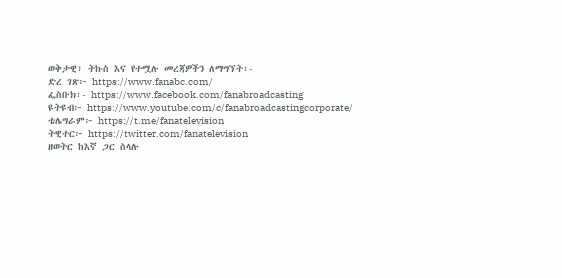ወቅታዊ፣ ትኩስ እና የተሟሉ መረጃዎችን ለማግኘት፡-
ድረ ገጽ፦ https://www.fanabc.com/
ፌስቡክ፡- https://www.facebook.com/fanabroadcasting
ዩትዩብ፦ https://www.youtube.com/c/fanabroadcastingcorporate/
ቴሌግራም፦ https://t.me/fanatelevision
ትዊተር፦ https://twitter.com/fanatelevision
ዘወትር ከእኛ ጋር ስላሉ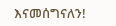እናመሰግናለን!